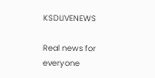KSDLIVENEWS

Real news for everyone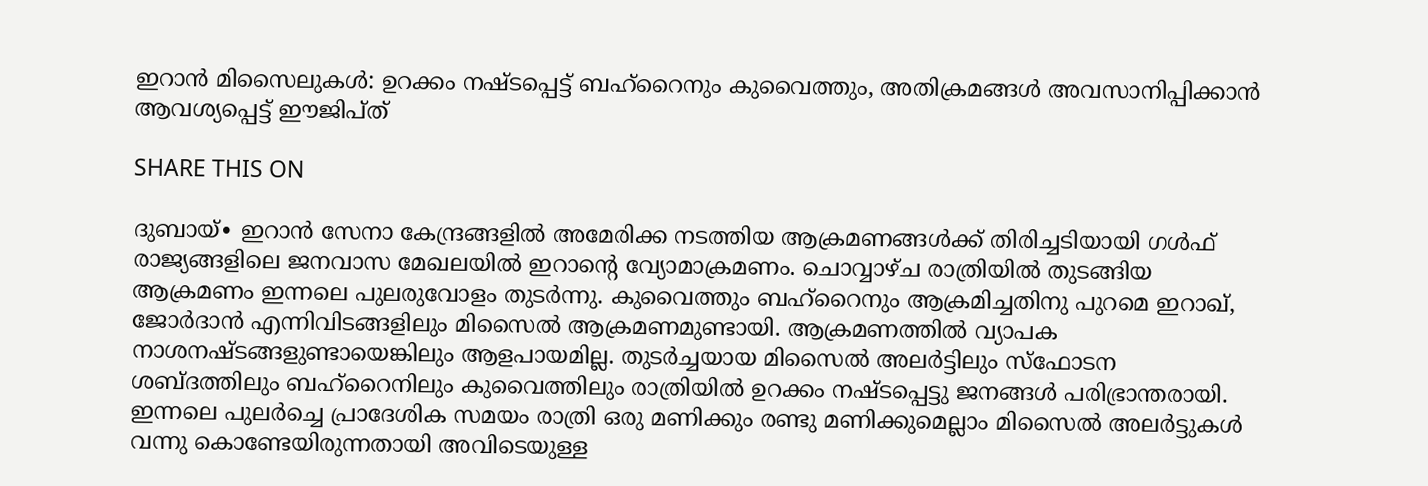ഇറാൻ മിസൈലുകൾ: ഉറക്കം നഷ്ടപ്പെട്ട് ബഹ്റൈനും കുവൈത്തും, അതിക്രമങ്ങൾ അവസാനിപ്പിക്കാൻ ആവശ്യപ്പെട്ട് ഈജിപ്ത്

SHARE THIS ON

ദുബായ്∙ ഇറാൻ സേനാ കേന്ദ്രങ്ങളിൽ അമേരിക്ക നടത്തിയ ആക്രമണങ്ങൾക്ക് തിരിച്ചടിയായി ഗൾഫ് രാജ്യങ്ങളിലെ ജനവാസ മേഖലയിൽ ഇറാന്റെ വ്യോമാക്രമണം. ചൊവ്വാഴ്ച രാത്രിയിൽ തുടങ്ങിയ ആക്രമണം ഇന്നലെ പുലരുവോളം തുടർന്നു. കുവൈത്തും ബഹ്റൈനും ആക്രമിച്ചതിനു പുറമെ ഇറാഖ്, ജോർദാൻ എന്നിവിടങ്ങളിലും മിസൈൽ ആക്രമണമുണ്ടായി. ആക്രമണത്തിൽ വ്യാപക നാശനഷ്ടങ്ങളുണ്ടായെങ്കിലും ആളപായമില്ല. തുടർച്ചയായ മിസൈൽ അലർട്ടിലും സ്ഫോടന ശബ്ദത്തിലും ബഹ്റൈനിലും കുവൈത്തിലും രാത്രിയിൽ ഉറക്കം നഷ്ടപ്പെട്ടു ജനങ്ങൾ പരിഭ്രാന്തരായി. ഇന്നലെ പുലർച്ചെ പ്രാദേശിക സമയം രാത്രി ഒരു മണിക്കും രണ്ടു മണിക്കുമെല്ലാം മിസൈൽ അലർട്ടുകൾ വന്നു കൊണ്ടേയിരുന്നതായി അവിടെയുള്ള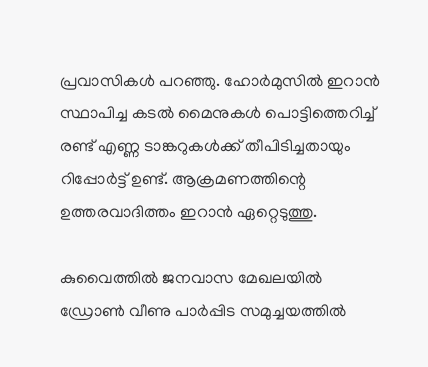പ്രവാസികൾ പറഞ്ഞു. ഹോർമുസിൽ ഇറാൻ സ്ഥാപിച്ച കടൽ മൈനുകൾ പൊട്ടിത്തെറിച്ച് രണ്ട് എണ്ണ ടാങ്കറുകൾക്ക് തീപിടിച്ചതായും റിപ്പോർട്ട് ഉണ്ട്. ആക്രമണത്തിന്റെ ഉത്തരവാദിത്തം ഇറാൻ ഏറ്റെടുത്തു.

കുവൈത്തിൽ ജനവാസ മേഖലയിൽ ഡ്രോൺ വീണു പാർപ്പിട സമുച്ചയത്തിൽ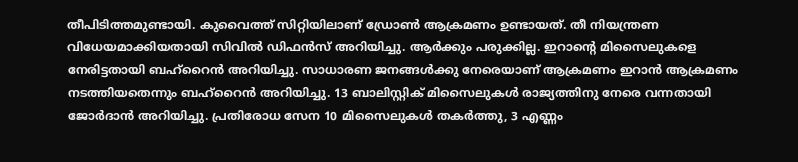തീപിടിത്തമുണ്ടായി. കുവൈത്ത് സിറ്റിയിലാണ് ഡ്രോൺ ആക്രമണം ഉണ്ടായത്. തീ നിയന്ത്രണ വിധേയമാക്കിയതായി സിവിൽ ഡിഫൻസ് അറിയിച്ചു. ആർക്കും പരുക്കില്ല. ഇറാന്റെ മിസൈലുകളെ നേരിട്ടതായി ബഹ്റൈൻ അറിയിച്ചു. സാധാരണ ജനങ്ങൾക്കു നേരെയാണ് ആക്രമണം ഇറാൻ ആക്രമണം നടത്തിയതെന്നും ബഹ്റൈൻ അറിയിച്ചു. 13 ബാലിസ്റ്റിക് മിസൈലുകൾ രാജ്യത്തിനു നേരെ വന്നതായി ജോർദാൻ അറിയിച്ചു. പ്രതിരോധ സേന 10 മിസൈലുകള്‍ തകർത്തു, 3 എണ്ണം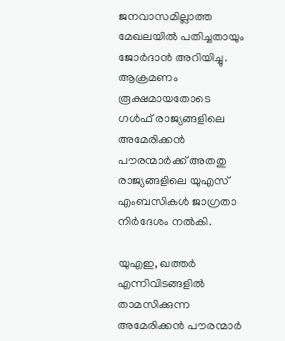ജനവാസമില്ലാത്ത മേഖലയിൽ പതിച്ചതായും ജോർദാൻ അറിയിച്ചു. ആക്രമണം രൂക്ഷമായതോടെ ഗൾഫ് രാജ്യങ്ങളിലെ അമേരിക്കൻ പൗരന്മാർക്ക് അതതു രാജ്യങ്ങളിലെ യുഎസ് എംബസികൾ ജാഗ്രതാ നിർദേശം നൽകി.

യുഎഇ, ഖത്തർ എന്നിവിടങ്ങളിൽ താമസിക്കുന്ന അമേരിക്കൻ പൗരന്മാർ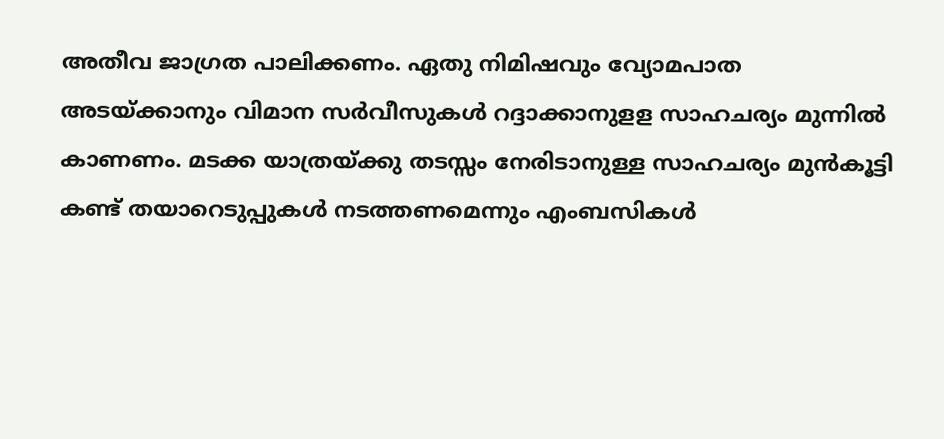അതീവ ജാഗ്രത പാലിക്കണം. ഏതു നിമിഷവും വ്യോമപാത അടയ്ക്കാനും വിമാന സർവീസുകൾ റദ്ദാക്കാനുളള സാഹചര്യം മുന്നിൽ കാണണം. മടക്ക യാത്രയ്ക്കു തടസ്സം നേരിടാനുള്ള സാഹചര്യം മുൻകൂട്ടി കണ്ട് തയാറെടുപ്പുകൾ നടത്തണമെന്നും എംബസികൾ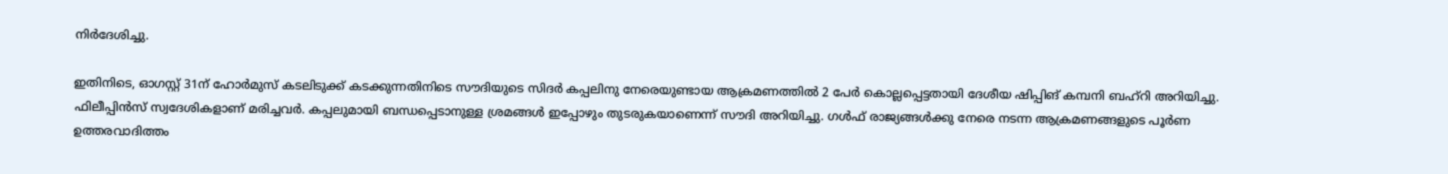നിർദേശിച്ചു.

ഇതിനിടെ, ഓഗസ്റ്റ് 31ന് ഹോർമുസ് കടലിടുക്ക് കടക്കുന്നതിനിടെ സൗദിയുടെ സിദർ കപ്പലിനു നേരെയുണ്ടായ ആക്രമണത്തിൽ 2 പേർ കൊല്ലപ്പെട്ടതായി ദേശീയ ഷിപ്പിങ് കമ്പനി ബഹ്റി അറിയിച്ചു. ഫിലീപ്പിൻസ് സ്വദേശികളാണ് മരിച്ചവർ. കപ്പലുമായി ബന്ധപ്പെടാനുള്ള ശ്രമങ്ങൾ ഇപ്പോഴും തുടരുകയാണെന്ന് സൗദി അറിയിച്ചു. ഗൾഫ് രാജ്യങ്ങൾക്കു നേരെ നടന്ന ആക്രമണങ്ങളുടെ പൂർണ ഉത്തരവാദിത്തം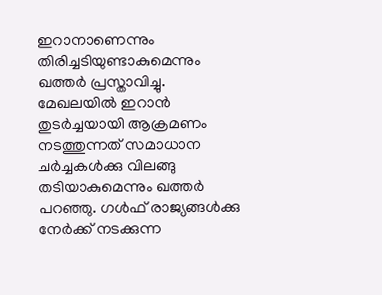ഇറാനാണെന്നും തിരിച്ചടിയുണ്ടാകുമെന്നും ഖത്തർ പ്രസ്താവിച്ചു. മേഖലയിൽ ഇറാൻ തുടർച്ചയായി ആക്രമണം നടത്തുന്നത് സമാധാന ചർച്ചകൾക്കു വിലങ്ങു തടിയാകുമെന്നും ഖത്തർ പറഞ്ഞു. ഗൾഫ് രാജ്യങ്ങൾക്കു നേർക്ക് നടക്കുന്ന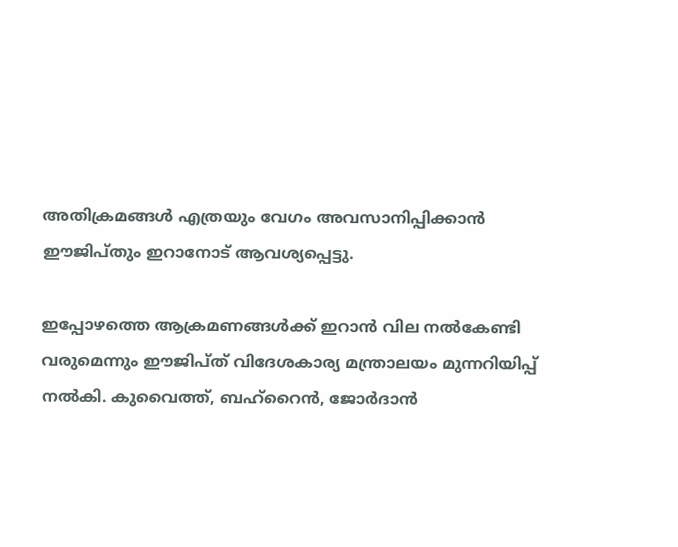അതിക്രമങ്ങൾ എത്രയും വേഗം അവസാനിപ്പിക്കാൻ ഈജിപ്തും ഇറാനോട് ആവശ്യപ്പെട്ടു.

ഇപ്പോഴത്തെ ആക്രമണങ്ങൾക്ക് ഇറാൻ വില നൽകേണ്ടി വരുമെന്നും ഈജിപ്ത് വിദേശകാര്യ മന്ത്രാലയം മുന്നറിയിപ്പ് നൽകി. കുവൈത്ത്, ബഹ്റൈൻ, ജോർദാൻ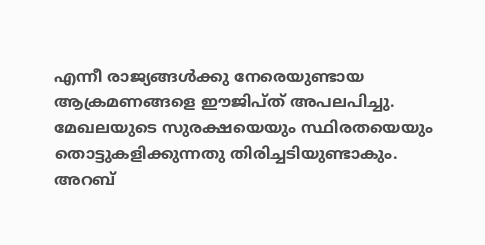എന്നീ രാജ്യങ്ങൾക്കു നേരെയുണ്ടായ ആക്രമണങ്ങളെ ഈജിപ്ത് അപലപിച്ചു. മേഖലയുടെ സുരക്ഷയെയും സ്ഥിരതയെയും തൊട്ടുകളിക്കുന്നതു തിരിച്ചടിയുണ്ടാകും. അറബ്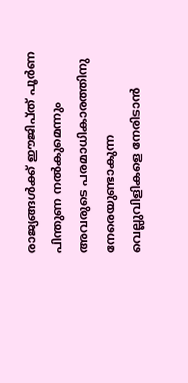രാജ്യങ്ങൾക്ക് ഈജിപ്ത് പൂർണ പിന്തുണ നൽകുമെന്നും അവരുടെ പരമാധികാരത്തിനു നേരെയുണ്ടാകുന്ന വെല്ലുവിളികളെ നേരിടാൻ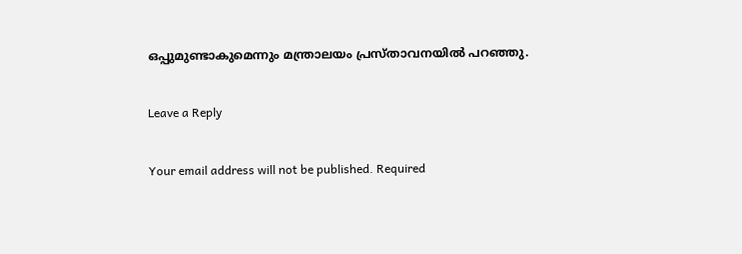ഒപ്പുമുണ്ടാകുമെന്നും മന്ത്രാലയം പ്രസ്താവനയിൽ പറഞ്ഞു.

Leave a Reply

Your email address will not be published. Required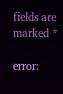fields are marked *

error: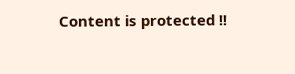Content is protected !!